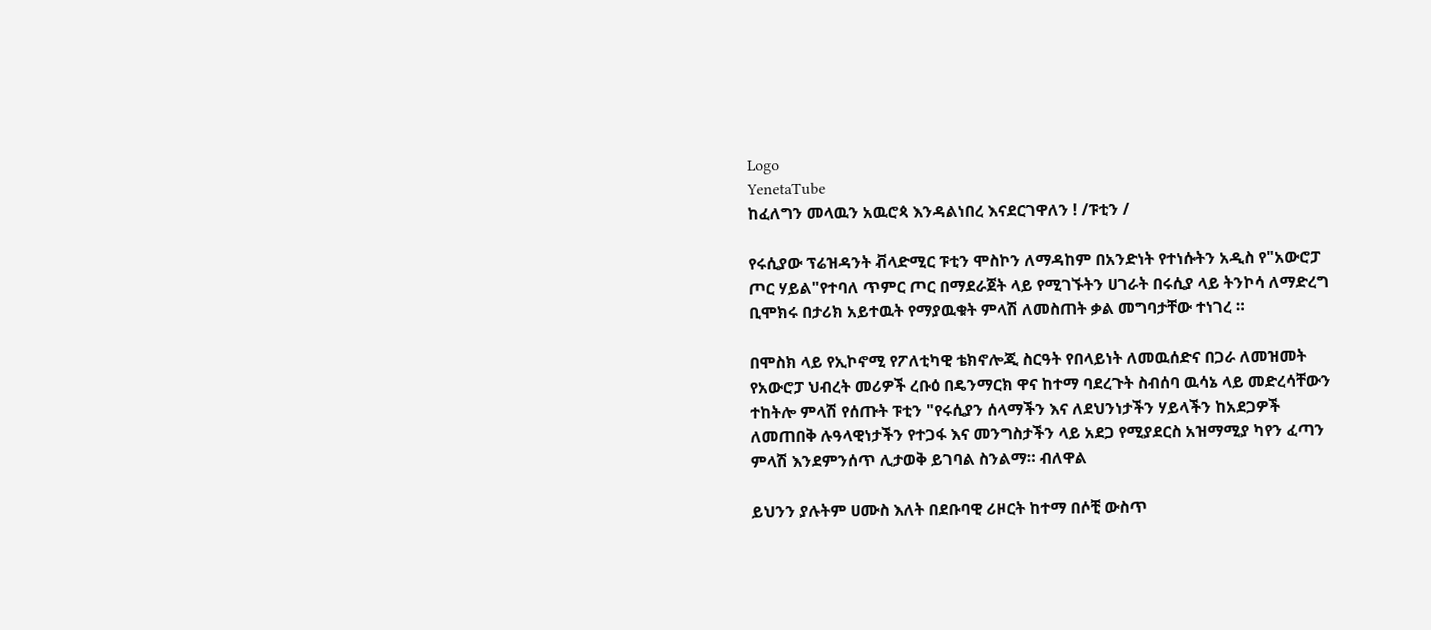Logo
YenetaTube
ከፈለግን መላዉን አዉሮጳ እንዳልነበረ እናደርገዋለን ! /ፑቲን /

የሩሲያው ፕሬዝዳንት ቭላድሚር ፑቲን ሞስኮን ለማዳከም በአንድነት የተነሱትን አዲስ የ"አውሮፓ ጦር ሃይል"የተባለ ጥምር ጦር በማደራጀት ላይ የሚገኙትን ሀገራት በሩሲያ ላይ ትንኮሳ ለማድረግ ቢሞክሩ በታሪክ አይተዉት የማያዉቁት ምላሽ ለመስጠት ቃል መግባታቸው ተነገረ ።

በሞስክ ላይ የኢኮኖሚ የፖለቲካዊ ቴክኖሎጂ ስርዓት የበላይነት ለመዉሰድና በጋራ ለመዝመት የአውሮፓ ህብረት መሪዎች ረቡዕ በዴንማርክ ዋና ከተማ ባደረጉት ስብሰባ ዉሳኔ ላይ መድረሳቸውን ተከትሎ ምላሽ የሰጡት ፑቲን "የሩሲያን ሰላማችን እና ለደህንነታችን ሃይላችን ከአደጋዎች ለመጠበቅ ሉዓላዊነታችን የተጋፋ እና መንግስታችን ላይ አደጋ የሚያደርስ አዝማሚያ ካየን ፈጣን ምላሽ እንደምንሰጥ ሊታወቅ ይገባል ስንልማ። ብለዋል

ይህንን ያሉትም ሀሙስ እለት በደቡባዊ ሪዞርት ከተማ በሶቺ ውስጥ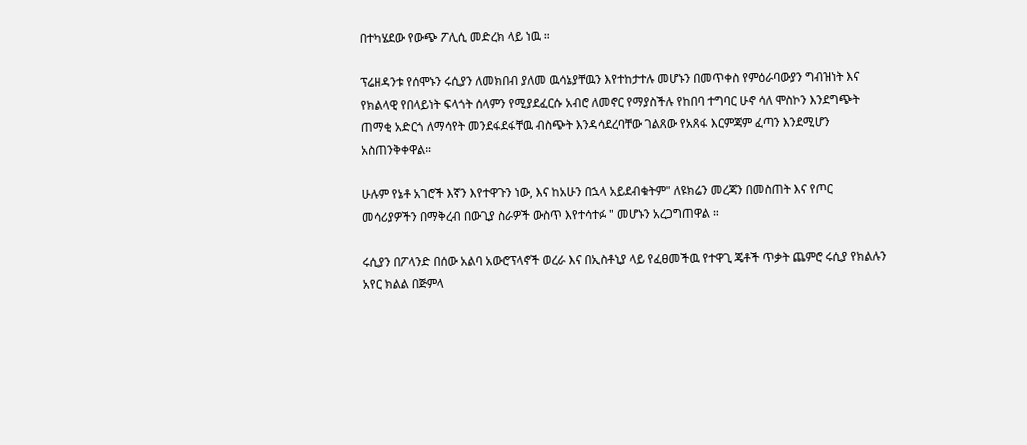በተካሄደው የውጭ ፖሊሲ መድረክ ላይ ነዉ ።

ፕሬዘዳንቱ የሰሞኑን ሩሲያን ለመክበብ ያለመ ዉሳኔያቸዉን እየተከታተሉ መሆኑን በመጥቀስ የምዕራባውያን ግብዝነት እና የክልላዊ የበላይነት ፍላጎት ሰላምን የሚያደፈርሱ አብሮ ለመኖር የማያስችሉ የከበባ ተግባር ሁኖ ሳለ ሞስኮን እንደግጭት ጠማቂ አድርጎ ለማሳየት መንደፋደፋቸዉ ብስጭት እንዳሳደረባቸው ገልጸው የአጸፋ እርምጃም ፈጣን እንደሚሆን አስጠንቅቀዋል።

ሁሉም የኔቶ አገሮች እኛን እየተዋጉን ነው, እና ከአሁን በኋላ አይደብቁትም" ለዩክሬን መረጃን በመስጠት እና የጦር መሳሪያዎችን በማቅረብ በውጊያ ስራዎች ውስጥ እየተሳተፉ " መሆኑን አረጋግጠዋል ።

ሩሲያን በፖላንድ በሰው አልባ አውሮፕላኖች ወረራ እና በኢስቶኒያ ላይ የፈፀመችዉ የተዋጊ ጄቶች ጥቃት ጨምሮ ሩሲያ የክልሉን አየር ክልል በጅምላ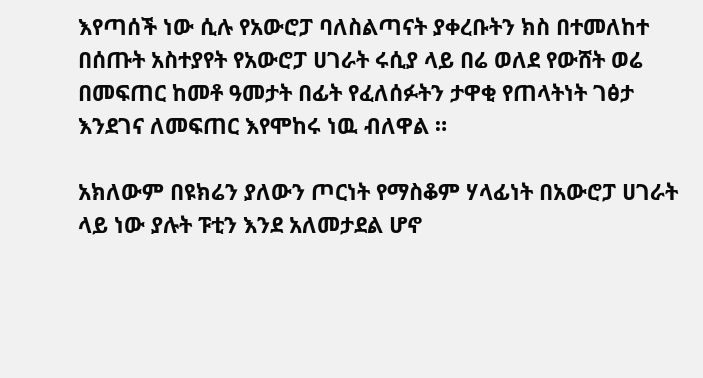እየጣሰች ነው ሲሉ የአውሮፓ ባለስልጣናት ያቀረቡትን ክስ በተመለከተ በሰጡት አስተያየት የአውሮፓ ሀገራት ሩሲያ ላይ በሬ ወለደ የውሸት ወሬ በመፍጠር ከመቶ ዓመታት በፊት የፈለሰፉትን ታዋቂ የጠላትነት ገፅታ እንደገና ለመፍጠር እየሞከሩ ነዉ ብለዋል ።

አክለውም በዩክሬን ያለውን ጦርነት የማስቆም ሃላፊነት በአውሮፓ ሀገራት ላይ ነው ያሉት ፑቲን እንደ አለመታደል ሆኖ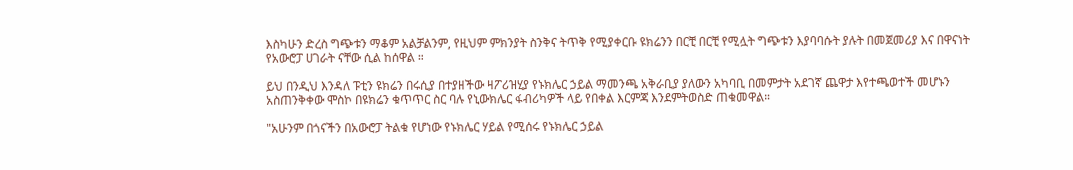እስካሁን ድረስ ግጭቱን ማቆም አልቻልንም, የዚህም ምክንያት ስንቅና ትጥቅ የሚያቀርቡ ዩክሬንን በርቺ በርቺ የሚሏት ግጭቱን እያባባሱት ያሉት በመጀመሪያ እና በዋናነት የአውሮፓ ሀገራት ናቸው ሲል ከሰዋል ።

ይህ በንዲህ እንዳለ ፑቲን ዩክሬን በሩሲያ በተያዘችው ዛፖሪዝሂያ የኑክሌር ኃይል ማመንጫ አቅራቢያ ያለውን አካባቢ በመምታት አደገኛ ጨዋታ እየተጫወተች መሆኑን አስጠንቅቀው ሞስኮ በዩክሬን ቁጥጥር ስር ባሉ የኒውክሌር ፋብሪካዎች ላይ የበቀል እርምጃ እንደምትወስድ ጠቁመዋል።

"አሁንም በጎናችን በአውሮፓ ትልቁ የሆነው የኑክሌር ሃይል የሚሰሩ የኑክሌር ኃይል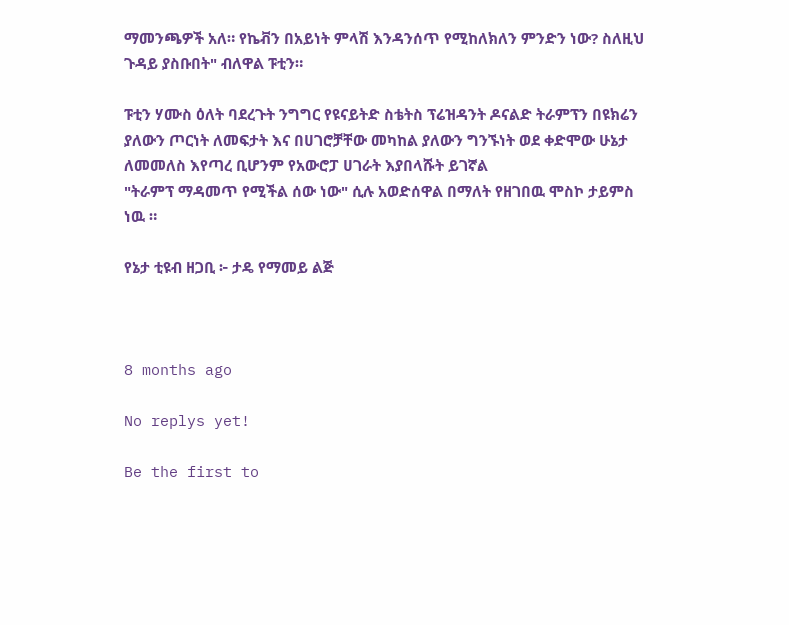ማመንጫዎች አለ። የኬቭን በአይነት ምላሽ እንዳንሰጥ የሚከለክለን ምንድን ነው? ስለዚህ ጉዳይ ያስቡበት" ብለዋል ፑቲን።

ፑቲን ሃሙስ ዕለት ባደረጉት ንግግር የዩናይትድ ስቴትስ ፕሬዝዳንት ዶናልድ ትራምፕን በዩክሬን ያለውን ጦርነት ለመፍታት እና በሀገሮቻቸው መካከል ያለውን ግንኙነት ወደ ቀድሞው ሁኔታ ለመመለስ እየጣረ ቢሆንም የአውሮፓ ሀገራት እያበላሹት ይገኛል
"ትራምፕ ማዳመጥ የሚችል ሰው ነው" ሲሉ አወድሰዋል በማለት የዘገበዉ ሞስኮ ታይምስ ነዉ ።

የኔታ ቲዩብ ዘጋቢ ፦ ታዴ የማመይ ልጅ



8 months ago

No replys yet!

Be the first to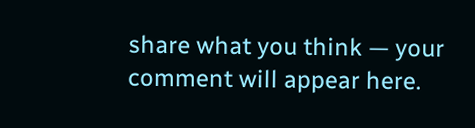share what you think — your comment will appear here.